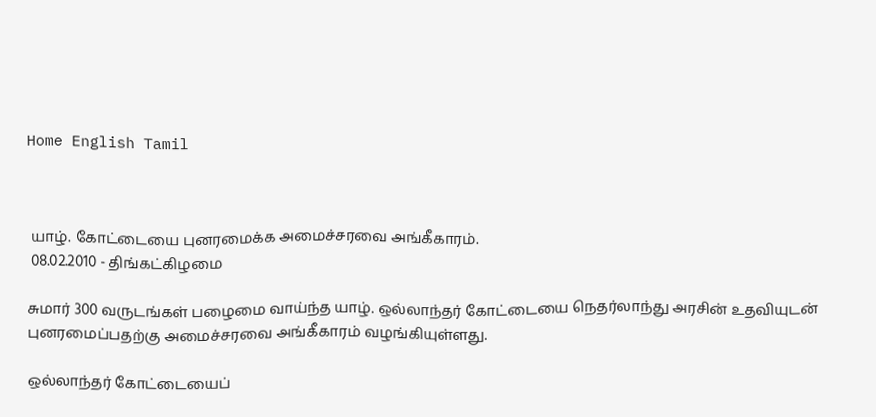Home English Tamil



 யாழ். கோட்டையை புனரமைக்க அமைச்சரவை அங்கீகாரம்.
 08.02.2010 - திங்கட்கிழமை

சுமார் 300 வருடங்கள் பழைமை வாய்ந்த யாழ். ஒல்லாந்தர் கோட்டையை நெதர்லாந்து அரசின் உதவியுடன் புனரமைப்பதற்கு அமைச்சரவை அங்கீகாரம் வழங்கியுள்ளது.

ஒல்லாந்தர் கோட்டையைப்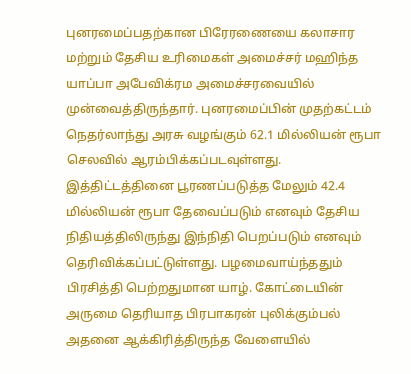புனரமைப்பதற்கான பிரேரணையை கலாசார மற்றும் தேசிய உரிமைகள் அமைச்சர் மஹிந்த யாப்பா அபேவிக்ரம அமைச்சரவையில் முன்வைத்திருந்தார். புனரமைப்பின் முதற்கட்டம் நெதர்லாந்து அரசு வழங்கும் 62.1 மில்லியன் ரூபா செலவில் ஆரம்பிக்கப்படவுள்ளது. இத்திட்டத்தினை பூரணப்படுத்த மேலும் 42.4 மில்லியன் ரூபா தேவைப்படும் எனவும் தேசிய நிதியத்திலிருந்து இந்நிதி பெறப்படும் எனவும் தெரிவிக்கப்பட்டுள்ளது. பழமைவாய்ந்ததும் பிரசித்தி பெற்றதுமான யாழ். கோட்டையின் அருமை தெரியாத பிரபாகரன் புலிக்கும்பல் அதனை ஆக்கிரித்திருந்த வேளையில்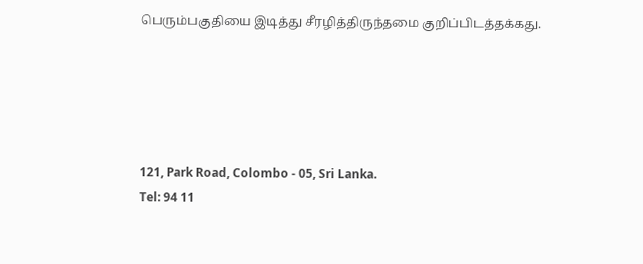பெரும்பகுதியை இடித்து சீரழித்திருந்தமை குறிப்பிடத்தக்கது.





121, Park Road, Colombo - 05, Sri Lanka.
Tel: 94 11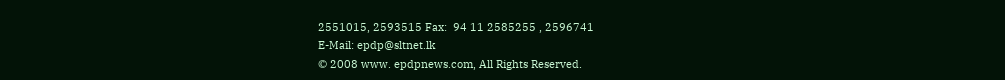2551015, 2593515 Fax:  94 11 2585255 , 2596741
E-Mail: epdp@sltnet.lk
© 2008 www. epdpnews.com, All Rights Reserved.